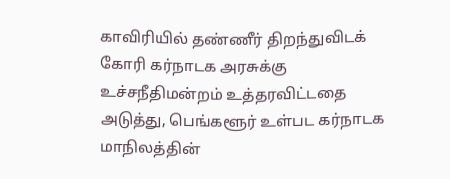காவிரியில் தண்ணீர் திறந்துவிடக் கோரி கர்நாடக அரசுக்கு உச்சநீதிமன்றம் உத்தரவிட்டதை அடுத்து, பெங்களூர் உள்பட கர்நாடக மாநிலத்தின்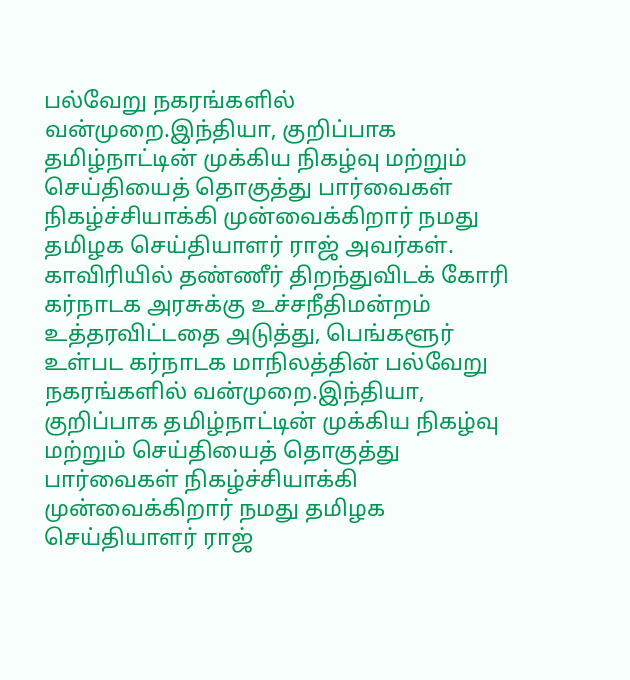பல்வேறு நகரங்களில் வன்முறை.இந்தியா, குறிப்பாக தமிழ்நாட்டின் முக்கிய நிகழ்வு மற்றும் செய்தியைத் தொகுத்து பார்வைகள் நிகழ்ச்சியாக்கி முன்வைக்கிறார் நமது தமிழக செய்தியாளர் ராஜ் அவர்கள்.
காவிரியில் தண்ணீர் திறந்துவிடக் கோரி கர்நாடக அரசுக்கு உச்சநீதிமன்றம் உத்தரவிட்டதை அடுத்து, பெங்களூர் உள்பட கர்நாடக மாநிலத்தின் பல்வேறு நகரங்களில் வன்முறை.இந்தியா, குறிப்பாக தமிழ்நாட்டின் முக்கிய நிகழ்வு மற்றும் செய்தியைத் தொகுத்து பார்வைகள் நிகழ்ச்சியாக்கி முன்வைக்கிறார் நமது தமிழக செய்தியாளர் ராஜ்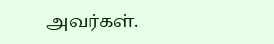அவர்கள்.